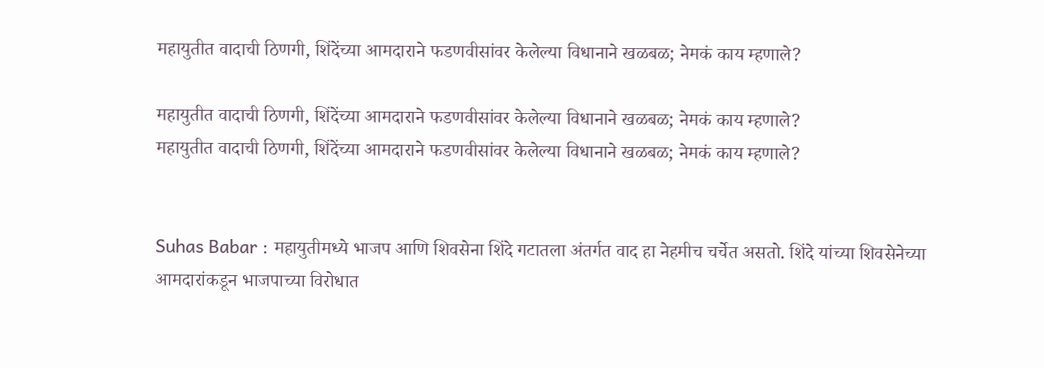महायुतीत वादाची ठिणगी, शिंदेंच्या आमदाराने फडणवीसांवर केलेल्या विधानाने खळबळ; नेमकं काय म्हणाले?

महायुतीत वादाची ठिणगी, शिंदेंच्या आमदाराने फडणवीसांवर केलेल्या विधानाने खळबळ; नेमकं काय म्हणाले?
महायुतीत वादाची ठिणगी, शिंदेंच्या आमदाराने फडणवीसांवर केलेल्या विधानाने खळबळ; नेमकं काय म्हणाले?


Suhas Babar : महायुतीमध्ये भाजप आणि शिवसेना शिंदे गटातला अंतर्गत वाद हा नेहमीच चर्चेत असतो. शिंदे यांच्या शिवसेनेच्या आमदारांकडून भाजपाच्या विरोधात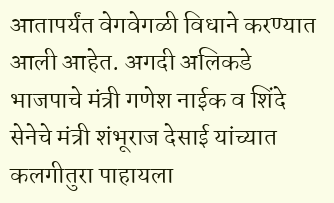आतापर्यंत वेगवेगळी विधाने करण्यात आली आहेत. अगदी अलिकडे भाजपाचे मंत्री गणेश नाईक व शिंदे सेनेचे मंत्री शंभूराज देसाई यांच्यात कलगीतुरा पाहायला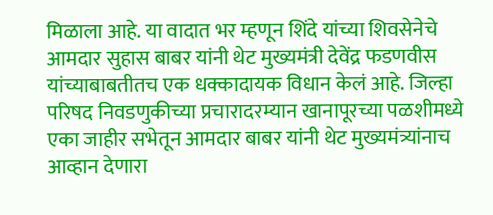मिळाला आहे. या वादात भर म्हणून शिंदे यांच्या शिवसेनेचे आमदार सुहास बाबर यांनी थेट मुख्यमंत्री देवेंद्र फडणवीस यांच्याबाबतीतच एक धक्कादायक विधान केलं आहे. जिल्हा परिषद निवडणुकीच्या प्रचारादरम्यान खानापूरच्या पळशीमध्ये एका जाहीर सभेतून आमदार बाबर यांनी थेट मुख्यमंत्र्यांनाच आव्हान देणारा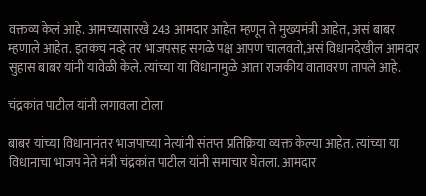वक्तव्य केलं आहे. आमच्यासारखे 243 आमदार आहेत म्हणून ते मुख्यमंत्री आहेत, असं बाबर म्हणाले आहेत. इतकच नव्हे तर भाजपसह सगळे पक्ष आपण चालवतो,असं विधानदेखील आमदार सुहास बाबर यांनी यावेळी केले. त्यांच्या या विधानामुळे आता राजकीय वातावरण तापले आहे.

चंद्रकांत पाटील यांनी लगावला टोला

बाबर यांच्या विधानानंतर भाजपाच्या नेत्यांनी संतप्त प्रतिक्रिया व्यक्त केल्या आहेत. त्यांच्या या विधानाचा भाजप नेते मंत्री चंद्रकांत पाटील यांनी समाचार घेतला. आमदार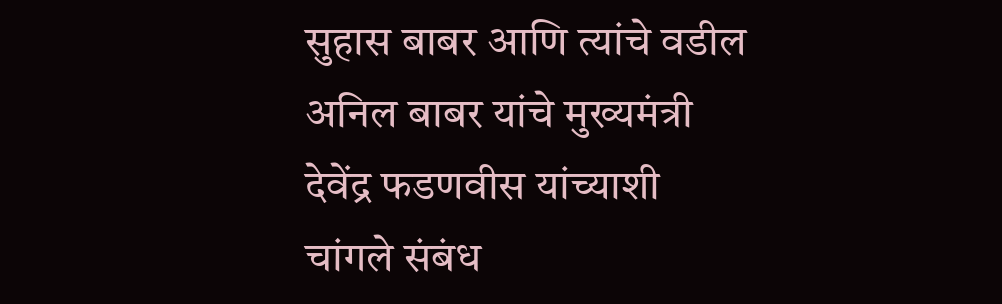सुहास बाबर आणि त्यांचे वडील अनिल बाबर यांचे मुख्यमंत्री देवेंद्र फडणवीस यांच्याशी चांगले संबंध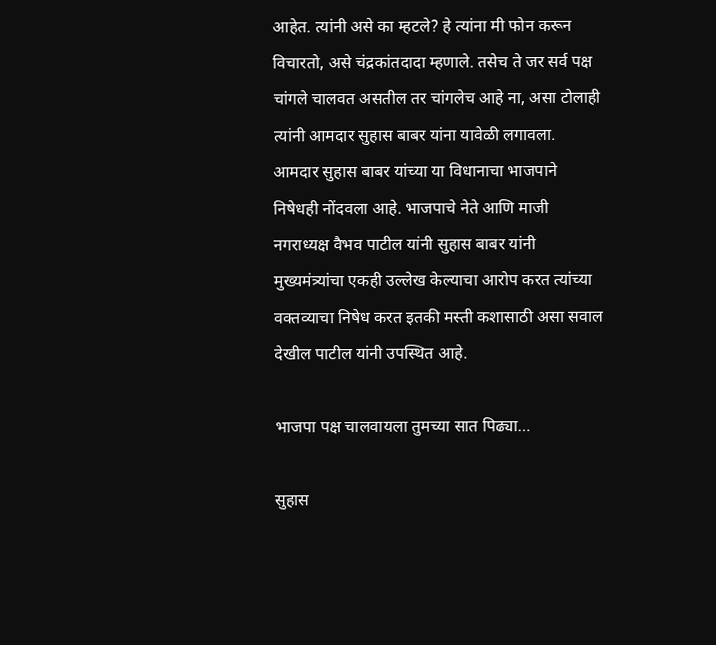आहेत. त्यांनी असे का म्हटले? हे त्यांना मी फोन करून विचारतो, असे चंद्रकांतदादा म्हणाले. तसेच ते जर सर्व पक्ष चांगले चालवत असतील तर चांगलेच आहे ना, असा टोलाही त्यांनी आमदार सुहास बाबर यांना यावेळी लगावला. आमदार सुहास बाबर यांच्या या विधानाचा भाजपाने निषेधही नोंदवला आहे. भाजपाचे नेते आणि माजी नगराध्यक्ष वैभव पाटील यांनी सुहास बाबर यांनी मुख्यमंत्र्यांचा एकही उल्लेख केल्याचा आरोप करत त्यांच्या वक्तव्याचा निषेध करत इतकी मस्ती कशासाठी असा सवाल देखील पाटील यांनी उपस्थित आहे.

भाजपा पक्ष चालवायला तुमच्या सात पिढ्या…

सुहास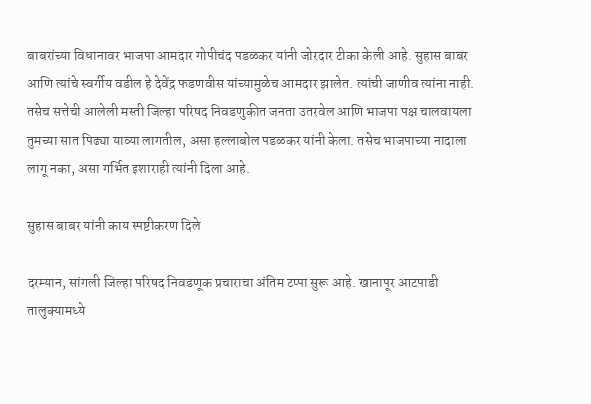बाबरांच्या विधानावर भाजपा आमदार गोपीचंद पडळकर यांनी जोरदार टीका केली आहे. सुहास बाबर आणि त्यांचे स्वर्गीय वडील हे देवेंद्र फडणवीस यांच्यामुळेच आमदार झालेत. त्यांची जाणीव त्यांना नाही. तसेच सत्तेची आलेली मस्ती जिल्हा परिषद निवडणुकीत जनता उतरवेल आणि भाजपा पक्ष चालवायला तुमच्या सात पिढ्या याव्या लागतील, असा हल्लाबोल पडळकर यांनी केला. तसेच भाजपाच्या नादाला लागू नका, असा गर्भित इशाराही त्यांनी दिला आहे.

सुहास बाबर यांनी काय स्पष्टीकरण दिले

दरम्यान, सांगली जिल्हा परिषद निवडणूक प्रचाराचा अंतिम टप्पा सुरू आहे. खानापूर आटपाडी तालुक्यामध्ये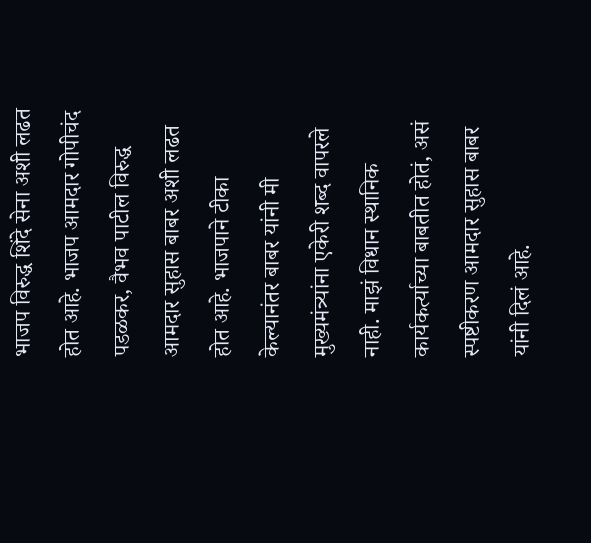भाजप विरुद्ध शिंदे सेना अशी लढत होत आहे. भाजप आमदार गोपीचंद पडळकर, वैभव पाटील विरुद्ध आमदार सुहास बाबर अशी लढत होत आहे. भाजपाने टीका केल्यानंतर बाबर यांनी मी मुख्यमंत्र्यांना एकेरी शब्द वापरले नाही. माझं विधान स्थानिक कार्यकर्त्याच्या बाबतीत होतं, असं स्पष्टीकरण आमदार सुहास बाबर यांनी दिलं आहे.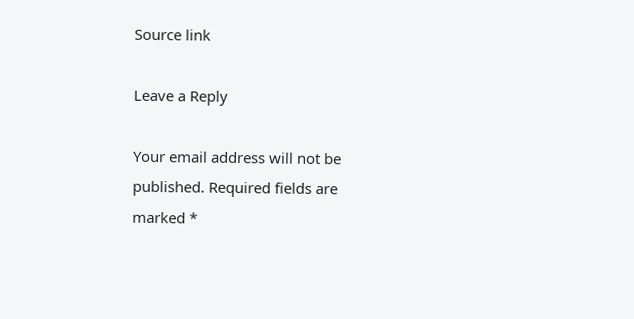Source link

Leave a Reply

Your email address will not be published. Required fields are marked *